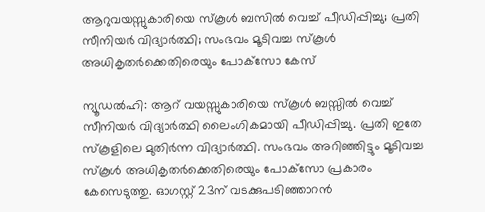ആറുവയസ്സുകാരിയെ സ്‌കൂള്‍ ബസില്‍ വെച്ച് പീഡിപ്പിച്ചു; പ്രതി സീനിയര്‍ വിദ്യാര്‍ത്ഥി; സംഭവം മൂടിവച്ച സ്‌കൂള്‍ അധികൃതര്‍ക്കെതിരെയും പോക്‌സോ കേസ്

ന്യൂഡല്‍ഹി: ആറ് വയസ്സുകാരിയെ സ്‌കൂള്‍ ബസ്സില്‍ വെച്ച് സീനിയര്‍ വിദ്യാര്‍ത്ഥി ലൈംഗികമായി പീഡിപ്പിച്ചു. പ്രതി ഇതേ സ്‌കൂളിലെ മുതിര്‍ന്ന വിദ്യാര്‍ത്ഥി. സംഭവം അറിഞ്ഞിട്ടും മൂടിവച്ച സ്‌കൂള്‍ അധികൃതര്‍ക്കെതിരെയും പോക്‌സോ പ്രകാരം കേസെടുത്തു. ഓഗസ്റ്റ് 23ന് വടക്കുപടിഞ്ഞാറന്‍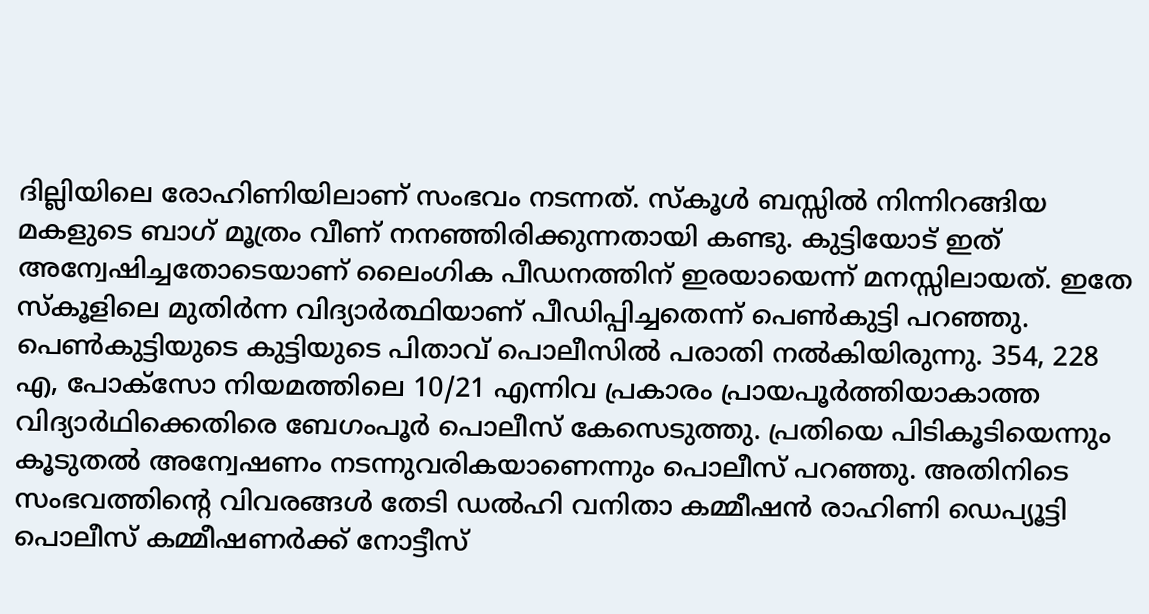ദില്ലിയിലെ രോഹിണിയിലാണ് സംഭവം നടന്നത്. സ്‌കൂള്‍ ബസ്സില്‍ നിന്നിറങ്ങിയ മകളുടെ ബാഗ് മൂത്രം വീണ് നനഞ്ഞിരിക്കുന്നതായി കണ്ടു. കുട്ടിയോട് ഇത് അന്വേഷിച്ചതോടെയാണ് ലൈംഗിക പീഡനത്തിന് ഇരയായെന്ന് മനസ്സിലായത്. ഇതേ സ്‌കൂളിലെ മുതിര്‍ന്ന വിദ്യാര്‍ത്ഥിയാണ് പീഡിപ്പിച്ചതെന്ന് പെണ്‍കുട്ടി പറഞ്ഞു. പെണ്‍കുട്ടിയുടെ കുട്ടിയുടെ പിതാവ് പൊലീസില്‍ പരാതി നല്‍കിയിരുന്നു. 354, 228 എ, പോക്സോ നിയമത്തിലെ 10/21 എന്നിവ പ്രകാരം പ്രായപൂര്‍ത്തിയാകാത്ത വിദ്യാര്‍ഥിക്കെതിരെ ബേഗംപൂര്‍ പൊലീസ് കേസെടുത്തു. പ്രതിയെ പിടികൂടിയെന്നും കൂടുതല്‍ അന്വേഷണം നടന്നുവരികയാണെന്നും പൊലീസ് പറഞ്ഞു. അതിനിടെ സംഭവത്തിന്റെ വിവരങ്ങള്‍ തേടി ഡല്‍ഹി വനിതാ കമ്മീഷന്‍ രാഹിണി ഡെപ്യൂട്ടി പൊലീസ് കമ്മീഷണര്‍ക്ക് നോട്ടീസ്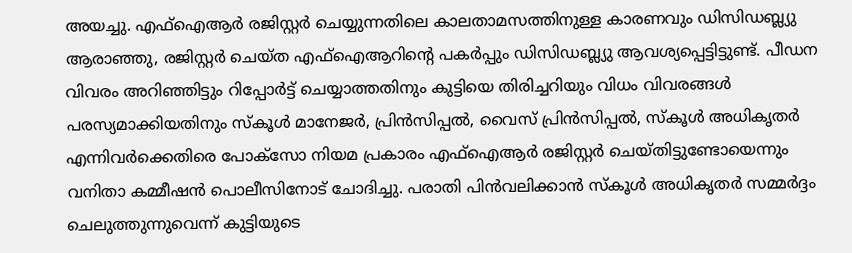അയച്ചു. എഫ്ഐആര്‍ രജിസ്റ്റര്‍ ചെയ്യുന്നതിലെ കാലതാമസത്തിനുള്ള കാരണവും ഡിസിഡബ്ല്യു ആരാഞ്ഞു, രജിസ്റ്റര്‍ ചെയ്ത എഫ്ഐആറിന്റെ പകര്‍പ്പും ഡിസിഡബ്ല്യു ആവശ്യപ്പെട്ടിട്ടുണ്ട്. പീഡന വിവരം അറിഞ്ഞിട്ടും റിപ്പോര്‍ട്ട് ചെയ്യാത്തതിനും കുട്ടിയെ തിരിച്ചറിയും വിധം വിവരങ്ങള്‍ പരസ്യമാക്കിയതിനും സ്‌കൂള്‍ മാനേജര്‍, പ്രിന്‍സിപ്പല്‍, വൈസ് പ്രിന്‍സിപ്പല്‍, സ്‌കൂള്‍ അധികൃതര്‍ എന്നിവര്‍ക്കെതിരെ പോക്സോ നിയമ പ്രകാരം എഫ്ഐആര്‍ രജിസ്റ്റര്‍ ചെയ്തിട്ടുണ്ടോയെന്നും വനിതാ കമ്മീഷന്‍ പൊലീസിനോട് ചോദിച്ചു. പരാതി പിന്‍വലിക്കാന്‍ സ്‌കൂള്‍ അധികൃതര്‍ സമ്മര്‍ദ്ദം ചെലുത്തുന്നുവെന്ന് കുട്ടിയുടെ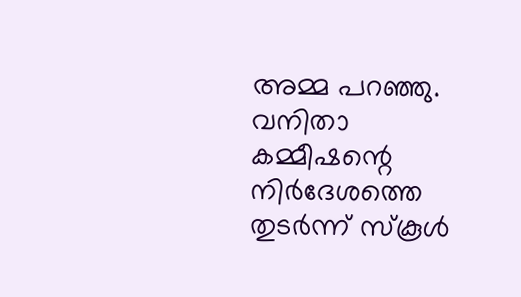അമ്മ പറഞ്ഞു. വനിതാ കമ്മീഷന്റെ നിര്‍ദേശത്തെ തുടര്‍ന്ന് സ്‌കൂള്‍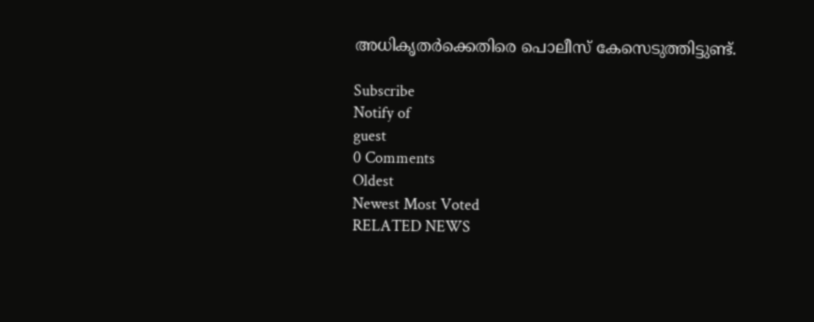അധികൃതര്‍ക്കെതിരെ പൊലീസ് കേസെടുത്തിട്ടുണ്ട്.

Subscribe
Notify of
guest
0 Comments
Oldest
Newest Most Voted
RELATED NEWS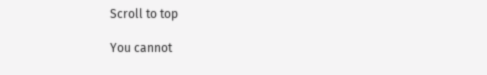Scroll to top

You cannot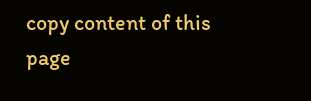copy content of this page